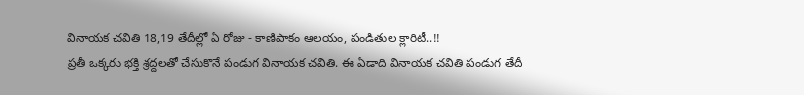వినాయక చవితి 18,19 తేదీల్లో ఏ రోజు - కాణిపాకం ఆలయం, పండితుల క్లారిటీ..!!
ప్రతీ ఒక్కరు భక్తి శ్రద్దలతో చేసుకొనే పండుగ వినాయక చవితి. ఈ ఏడాది వినాయక చవితి పండుగ తేదీ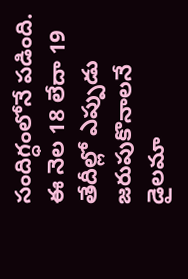సందిగ్ధంలోనే పడింది. ఈ నెల 18 లేదా 19 తేదీల్లో ఎప్పుడు జరుపుకొనాలనే డైలమా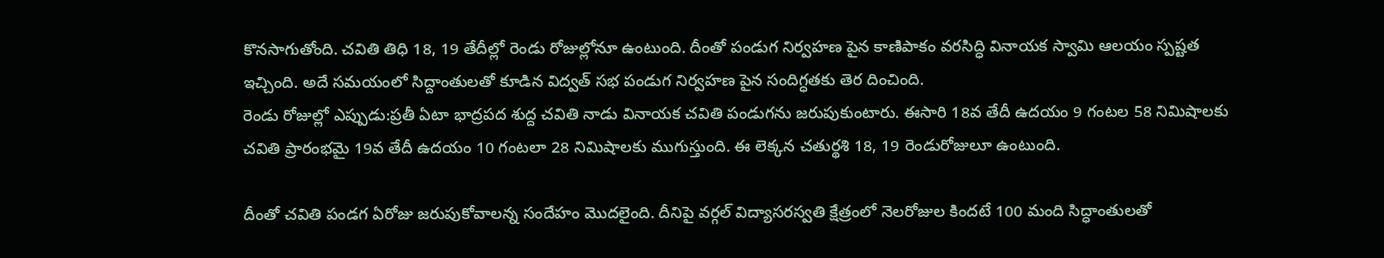కొనసాగుతోంది. చవితి తిధి 18, 19 తేదీల్లో రెండు రోజుల్లోనూ ఉంటుంది. దీంతో పండుగ నిర్వహణ పైన కాణిపాకం వరసిద్ధి వినాయక స్వామి ఆలయం స్పష్టత ఇచ్చింది. అదే సమయంలో సిద్దాంతులతో కూడిన విద్వత్ సభ పండుగ నిర్వహణ పైన సందిగ్ధతకు తెర దించింది.
రెండు రోజుల్లో ఎప్పుడు:ప్రతీ ఏటా భాద్రపద శుద్ద చవితి నాడు వినాయక చవితి పండుగను జరుపుకుంటారు. ఈసారి 18వ తేదీ ఉదయం 9 గంటల 58 నిమిషాలకు చవితి ప్రారంభమై 19వ తేదీ ఉదయం 10 గంటలా 28 నిమిషాలకు ముగుస్తుంది. ఈ లెక్కన చతుర్థశి 18, 19 రెండురోజులూ ఉంటుంది.

దీంతో చవితి పండగ ఏరోజు జరుపుకోవాలన్న సందేహం మొదలైంది. దీనిపై వర్గల్ విద్యాసరస్వతి క్షేత్రంలో నెలరోజుల కిందటే 100 మంది సిద్ధాంతులతో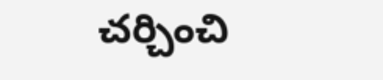చర్చించి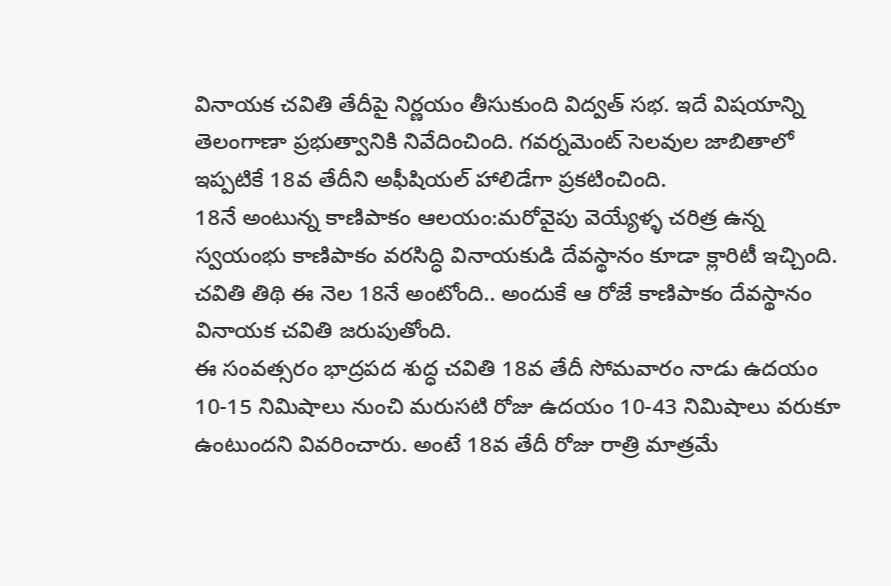వినాయక చవితి తేదీపై నిర్ణయం తీసుకుంది విద్వత్ సభ. ఇదే విషయాన్ని తెలంగాణా ప్రభుత్వానికి నివేదించింది. గవర్నమెంట్ సెలవుల జాబితాలో ఇప్పటికే 18వ తేదీని అఫీషియల్ హాలిడేగా ప్రకటించింది.
18నే అంటున్న కాణిపాకం ఆలయం:మరోవైపు వెయ్యేళ్ళ చరిత్ర ఉన్న స్వయంభు కాణిపాకం వరసిద్ధి వినాయకుడి దేవస్థానం కూడా క్లారిటీ ఇచ్చింది. చవితి తిథి ఈ నెల 18నే అంటోంది.. అందుకే ఆ రోజే కాణిపాకం దేవస్థానం వినాయక చవితి జరుపుతోంది.
ఈ సంవత్సరం భాద్రపద శుద్ధ చవితి 18వ తేదీ సోమవారం నాడు ఉదయం 10-15 నిమిషాలు నుంచి మరుసటి రోజు ఉదయం 10-43 నిమిషాలు వరుకూ ఉంటుందని వివరించారు. అంటే 18వ తేదీ రోజు రాత్రి మాత్రమే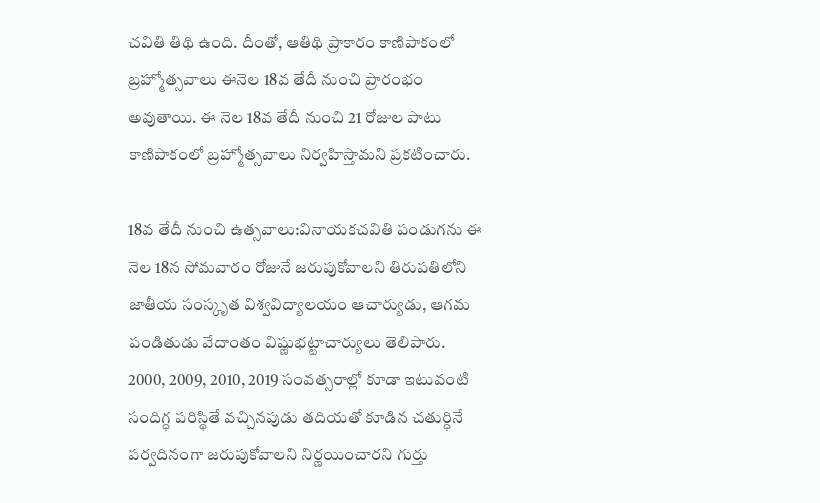చవితి తిథి ఉంది. దీంతో, ఆతిథి ప్రాకారం కాణిపాకంలో బ్రహ్మోత్సవాలు ఈనెల 18వ తేదీ నుంచి ప్రారంభం అవుతాయి. ఈ నెల 18వ తేదీ నుంచి 21 రోజుల పాటు కాణిపాకంలో బ్రహ్మోత్సవాలు నిర్వహిస్తామని ప్రకటించారు.

18వ తేదీ నుంచి ఉత్సవాలు:వినాయకచవితి పండుగను ఈ నెల 18న సోమవారం రోజునే జరుపుకోవాలని తిరుపతిలోని జాతీయ సంస్కృత విశ్వవిద్యాలయం ఆచార్యుడు, ఆగమ పండితుడు వేదాంతం విష్ణుభట్టాచార్యులు తెలిపారు.
2000, 2009, 2010, 2019 సంవత్సరాల్లో కూడా ఇటువంటి సందిగ్ధ పరిస్థితే వచ్చినపుడు తదియతో కూడిన చతుర్ధినే పర్వదినంగా జరుపుకోవాలని నిర్ణయించారని గుర్తు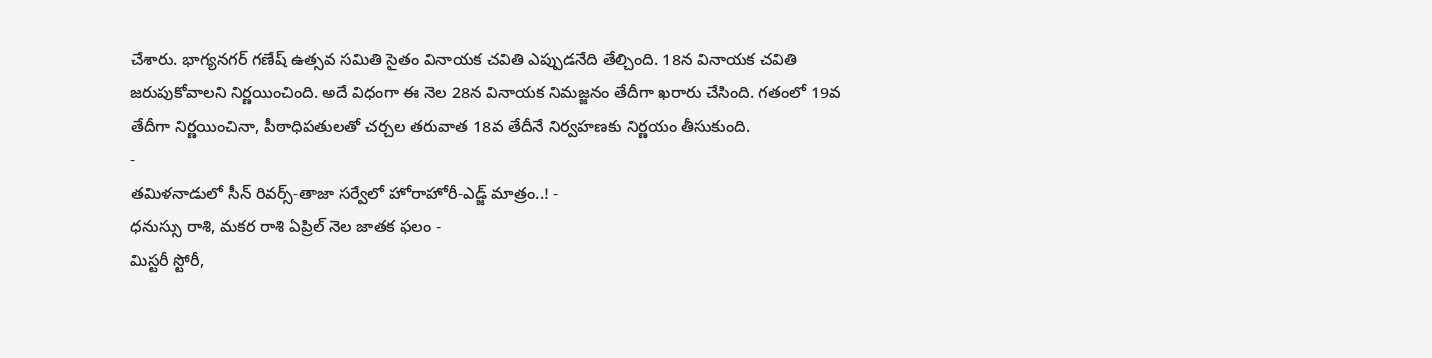చేశారు. భాగ్యనగర్ గణేష్ ఉత్సవ సమితి సైతం వినాయక చవితి ఎప్పుడనేది తేల్చింది. 18న వినాయక చవితి జరుపుకోవాలని నిర్ణయించింది. అదే విధంగా ఈ నెల 28న వినాయక నిమజ్జనం తేదీగా ఖరారు చేసింది. గతంలో 19వ తేదీగా నిర్ణయించినా, పీఠాధిపతులతో చర్చల తరువాత 18వ తేదీనే నిర్వహణకు నిర్ణయం తీసుకుంది.
-
తమిళనాడులో సీన్ రివర్స్-తాజా సర్వేలో హోరాహోరీ-ఎడ్జ్ మాత్రం..! -
ధనుస్సు రాశి, మకర రాశి ఏప్రిల్ నెల జాతక ఫలం -
మిస్టరీ స్టోరీ,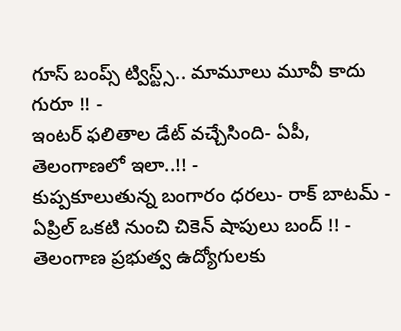గూస్ బంప్స్ ట్విస్ట్స్.. మామూలు మూవీ కాదు గురూ !! -
ఇంటర్ ఫలితాల డేట్ వచ్చేసింది- ఏపీ, తెలంగాణలో ఇలా..!! -
కుప్పకూలుతున్న బంగారం ధరలు- రాక్ బాటమ్ -
ఏప్రిల్ ఒకటి నుంచి చికెన్ షాపులు బంద్ !! -
తెలంగాణ ప్రభుత్వ ఉద్యోగులకు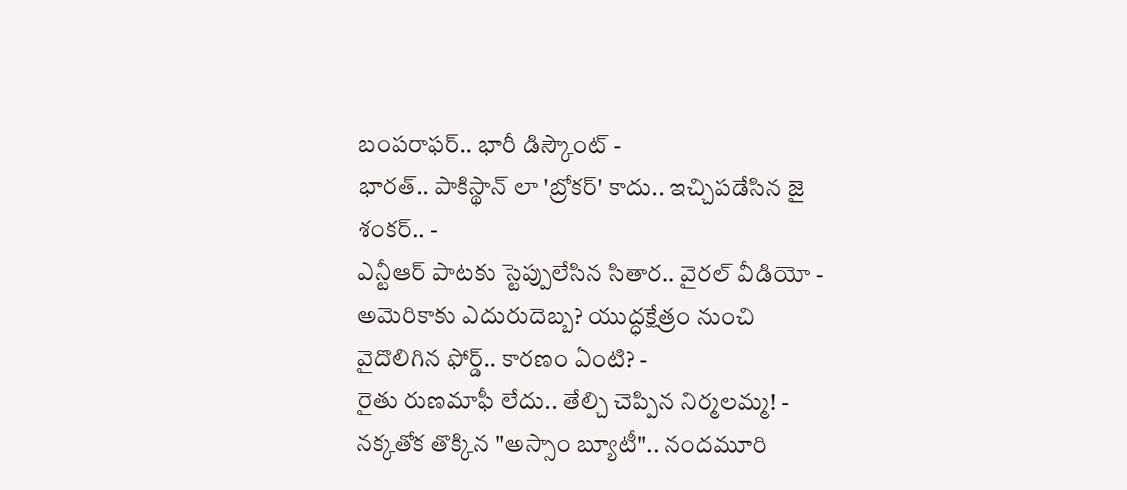బంపరాఫర్.. భారీ డిస్కౌంట్ -
భారత్.. పాకిస్థాన్ లా 'బ్రోకర్' కాదు.. ఇచ్చిపడేసిన జై శంకర్.. -
ఎన్టీఆర్ పాటకు స్టెప్పులేసిన సితార.. వైరల్ వీడియో -
అమెరికాకు ఎదురుదెబ్బ? యుద్ధక్షేత్రం నుంచి వైదొలిగిన ఫోర్డ్.. కారణం ఏంటి? -
రైతు రుణమాఫీ లేదు.. తేల్చి చెప్పిన నిర్మలమ్మ! -
నక్కతోక తొక్కిన "అస్సాం బ్యూటీ".. నందమూరి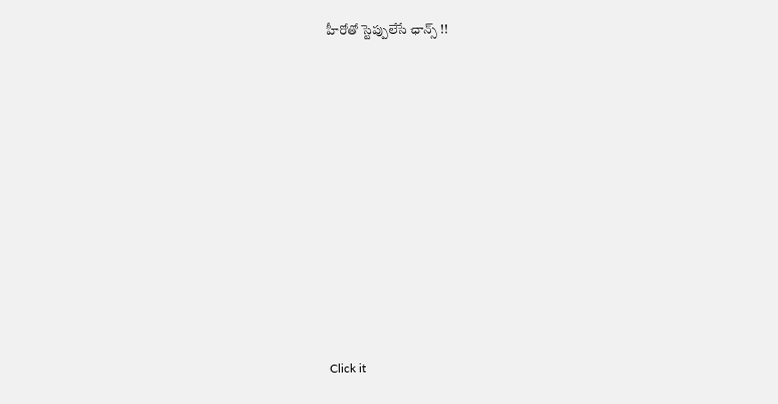హీరోతో స్టెప్పులేసే ఛాన్స్ !!












Click it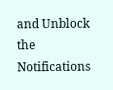and Unblock the Notifications